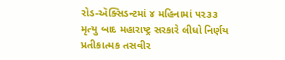રોડ-ઍક્સિડન્ટમાં ૪ મહિનામાં ૫૨૩૩ મૃત્યુ બાદ મહારાષ્ટ્ર સરકારે લીધો નિર્ણય
પ્રતીકાત્મક તસવીર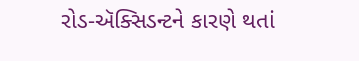રોડ-ઍક્સિડન્ટને કારણે થતાં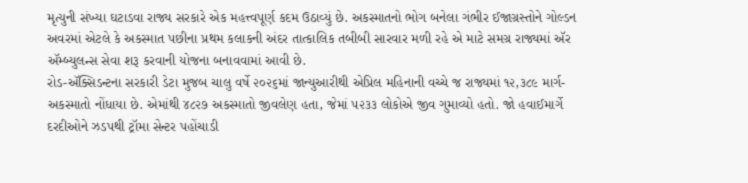મૃત્યુની સંખ્યા ઘટાડવા રાજ્ય સરકારે એક મહત્ત્વપૂર્ણ કદમ ઉઠાવ્યું છે. અકસ્માતનો ભોગ બનેલા ગંભીર ઈજાગ્રસ્તોને ગોલ્ડન અવરમાં એટલે કે અકસ્માત પછીના પ્રથમ કલાકની અંદર તાત્કાલિક તબીબી સારવાર મળી રહે એ માટે સમગ્ર રાજ્યમાં ઍર ઍમ્બ્યુલન્સ સેવા શરૂ કરવાની યોજના બનાવવામાં આવી છે.
રોડ-ઍક્સિડન્ટના સરકારી ડેટા મુજબ ચાલુ વર્ષે ૨૦૨૬માં જાન્યુઆરીથી એપ્રિલ મહિનાની વચ્ચે જ રાજ્યમાં ૧૨,૩૮૯ માર્ગ-અકસ્માતો નોંધાયા છે. એમાંથી ૪૮૨૭ અકસ્માતો જીવલેણ હતા, જેમાં ૫૨૩૩ લોકોએ જીવ ગુમાવ્યો હતો. જો હવાઈમાર્ગે દરદીઓને ઝડપથી ટ્રૉમા સેન્ટર પહોંચાડી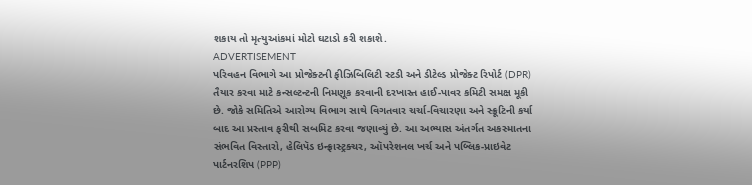શકાય તો મૃત્યુઆંકમાં મોટો ઘટાડો કરી શકાશે.
ADVERTISEMENT
પરિવહન વિભાગે આ પ્રોજેક્ટની ફીઝિબિલિટી સ્ટડી અને ડીટેલ્ડ પ્રોજેક્ટ રિપોર્ટ (DPR) તૈયાર કરવા માટે કન્સલ્ટન્ટની નિમણૂક કરવાની દરખાસ્ત હાઈ-પાવર કમિટી સમક્ષ મૂકી છે. જોકે સમિતિએ આરોગ્ય વિભાગ સાથે વિગતવાર ચર્ચા-વિચારણા અને સ્ક્રૂટિની કર્યા બાદ આ પ્રસ્તાવ ફરીથી સબમિટ કરવા જણાવ્યું છે. આ અભ્યાસ અંતર્ગત અકસ્માતના સંભવિત વિસ્તારો, હેલિપૅડ ઇન્ફ્રાસ્ટ્રક્ચર, ઑપરેશનલ ખર્ચ અને પબ્લિક-પ્રાઇવેટ પાર્ટનરશિપ (PPP)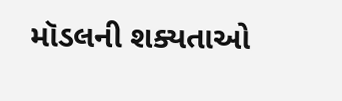મૉડલની શક્યતાઓ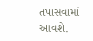તપાસવામાં આવશે.